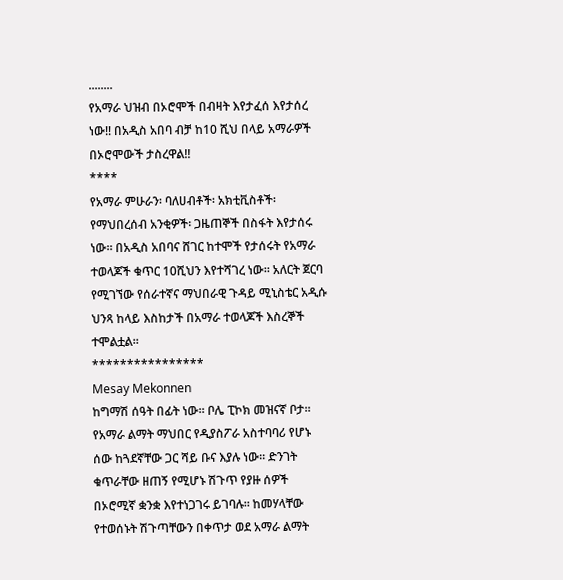........
የአማራ ህዝብ በኦሮሞች በብዛት እየታፈሰ እየታሰረ ነው!! በአዲስ አበባ ብቻ ከ10 ሺህ በላይ አማራዎች በኦሮሞውች ታስረዋል!!
****
የአማራ ምሁራን፡ ባለሀብቶች፡ አክቲቪስቶች፡ የማህበረሰብ አንቂዎች፡ ጋዜጠኞች በስፋት እየታሰሩ ነው። በአዲስ አበባና ሸገር ከተሞች የታሰሩት የአማራ ተወላጆች ቁጥር 10ሺህን እየተሻገረ ነው። አለርት ጀርባ የሚገኘው የሰራተኛና ማህበራዊ ጉዳይ ሚኒስቴር አዲሱ ህንጻ ከላይ እስከታች በአማራ ተወላጆች እስረኞች ተሞልቷል።
****************
Mesay Mekonnen
ከግማሽ ሰዓት በፊት ነው። ቦሌ ፒኮክ መዝናኛ ቦታ። የአማራ ልማት ማህበር የዲያስፖራ አስተባባሪ የሆኑ ሰው ከጓደኛቸው ጋር ሻይ ቡና እያሉ ነው። ድንገት ቁጥራቸው ዘጠኝ የሚሆኑ ሽጉጥ የያዙ ሰዎች በኦሮሚኛ ቋንቋ እየተነጋገሩ ይገባሉ። ከመሃላቸው የተወሰኑት ሽጉጣቸውን በቀጥታ ወደ አማራ ልማት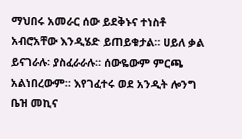ማህበሩ አመራር ሰው ይደቅኑና ተነስቶ አብሮአቸው እንዲሄድ ይጠይቁታል። ሀይለ ቃል ይናገራሉ፡ ያስፈራራሉ። ሰውዬውም ምርጫ አልነበረውም። እየገፈተሩ ወደ አንዲት ሎንግ ቤዝ መኪና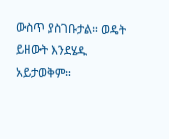ውስጥ ያስገቡታል። ወዴት ይዘውት እንደሄዱ አይታወቅም።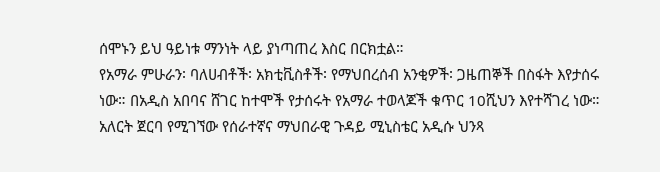ሰሞኑን ይህ ዓይነቱ ማንነት ላይ ያነጣጠረ እስር በርክቷል።
የአማራ ምሁራን፡ ባለሀብቶች፡ አክቲቪስቶች፡ የማህበረሰብ አንቂዎች፡ ጋዜጠኞች በስፋት እየታሰሩ ነው። በአዲስ አበባና ሸገር ከተሞች የታሰሩት የአማራ ተወላጆች ቁጥር 10ሺህን እየተሻገረ ነው። አለርት ጀርባ የሚገኘው የሰራተኛና ማህበራዊ ጉዳይ ሚኒስቴር አዲሱ ህንጻ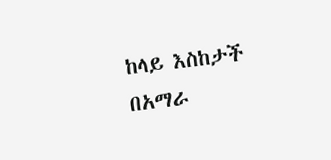ከላይ እስከታች በአማራ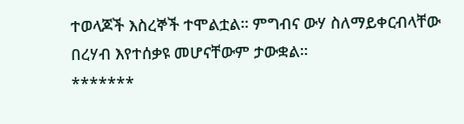ተወላጆች እስረኞች ተሞልቷል። ምግብና ውሃ ስለማይቀርብላቸው በረሃብ እየተሰቃዩ መሆናቸውም ታውቋል።
*******